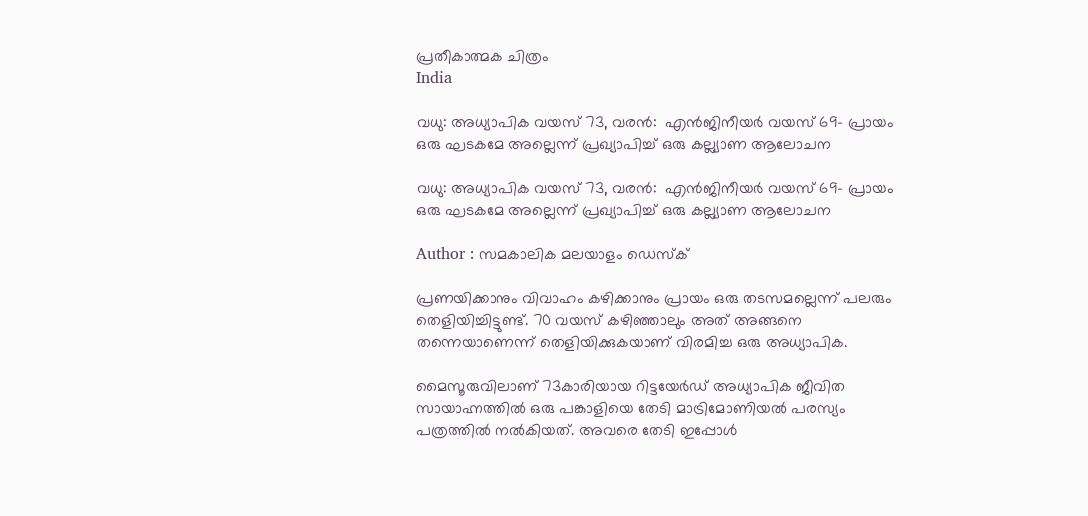പ്രതീകാത്മക ചിത്രം
India

വധു: അധ്യാപിക വയസ് 73, വരന്‍:  എന്‍ജിനീയര്‍ വയസ് 69- പ്രായം ഒരു ഘടകമേ അല്ലെന്ന് പ്രഖ്യാപിച്ച് ഒരു കല്ല്യാണ ആലോചന

വധു: അധ്യാപിക വയസ് 73, വരന്‍:  എന്‍ജിനീയര്‍ വയസ് 69- പ്രായം ഒരു ഘടകമേ അല്ലെന്ന് പ്രഖ്യാപിച്ച് ഒരു കല്ല്യാണ ആലോചന

Author : സമകാലിക മലയാളം ഡെസ്ക്

പ്രണയിക്കാനും വിവാഹം കഴിക്കാനും പ്രായം ഒരു തടസമല്ലെന്ന് പലരും തെളിയിച്ചിട്ടുണ്ട്. 70 വയസ് കഴിഞ്ഞാലും അത് അങ്ങനെ തന്നെയാണെന്ന് തെളിയിക്കുകയാണ് വിരമിച്ച ഒരു അധ്യാപിക.

മൈസൂരുവിലാണ് 73കാരിയായ റിട്ടയേര്‍ഡ് അധ്യാപിക ജീവിത സായാഹ്നത്തില്‍ ഒരു പങ്കാളിയെ തേടി മാട്രിമോണിയല്‍ പരസ്യം പത്രത്തില്‍ നല്‍കിയത്. അവരെ തേടി ഇപ്പോള്‍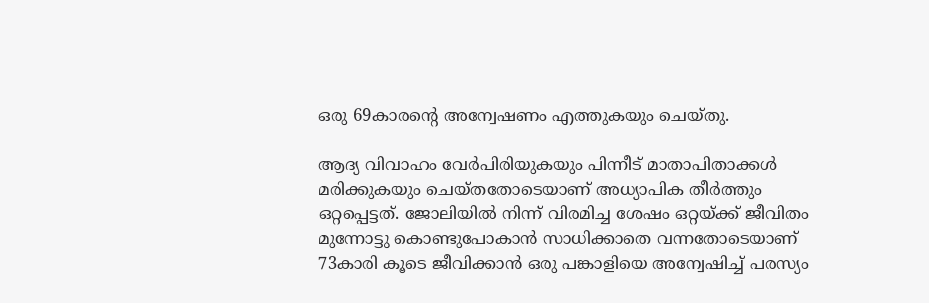ഒരു 69കാരന്റെ അന്വേഷണം എത്തുകയും ചെയ്തു.

ആദ്യ വിവാഹം വേര്‍പിരിയുകയും പിന്നീട് മാതാപിതാക്കള്‍ മരിക്കുകയും ചെയ്തതോടെയാണ് അധ്യാപിക തീര്‍ത്തും ഒറ്റപ്പെട്ടത്. ജോലിയില്‍ നിന്ന് വിരമിച്ച ശേഷം ഒറ്റയ്ക്ക് ജീവിതം മുന്നോട്ടു കൊണ്ടുപോകാന്‍ സാധിക്കാതെ വന്നതോടെയാണ് 73കാരി കൂടെ ജീവിക്കാന്‍ ഒരു പങ്കാളിയെ അന്വേഷിച്ച് പരസ്യം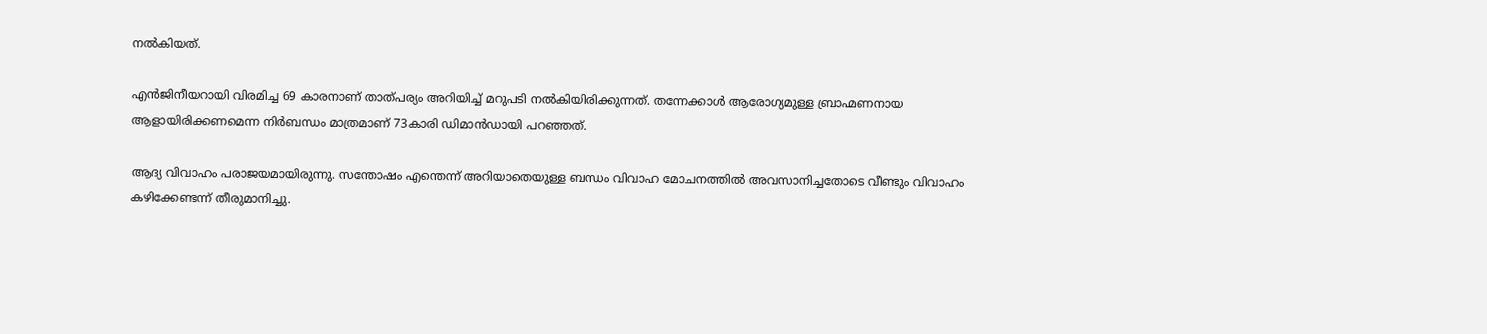നല്‍കിയത്.

എന്‍ജിനീയറായി വിരമിച്ച 69 കാരനാണ് താത്പര്യം അറിയിച്ച് മറുപടി നല്‍കിയിരിക്കുന്നത്. തന്നേക്കാള്‍ ആരോഗ്യമുള്ള ബ്രാഹ്മണനായ ആളായിരിക്കണമെന്ന നിര്‍ബന്ധം മാത്രമാണ് 73കാരി ഡിമാന്‍ഡായി പറഞ്ഞത്.

ആദ്യ വിവാഹം പരാജയമായിരുന്നു. സന്തോഷം എന്തെന്ന് അറിയാതെയുള്ള ബന്ധം വിവാഹ മോചനത്തില്‍ അവസാനിച്ചതോടെ വീണ്ടും വിവാഹം കഴിക്കേണ്ടന്ന് തീരുമാനിച്ചു.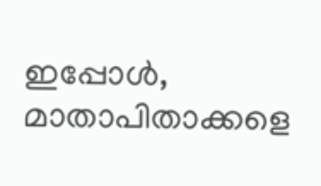ഇപ്പോള്‍, മാതാപിതാക്കളെ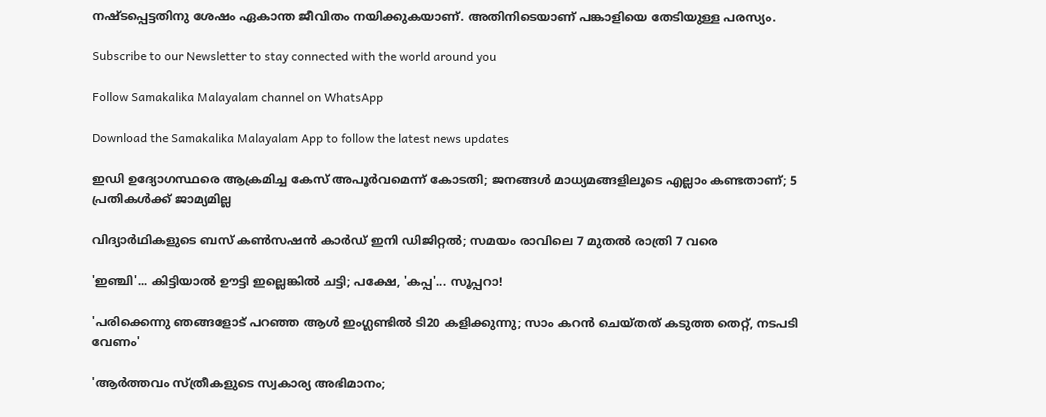നഷ്ടപ്പെട്ടതിനു ശേഷം ഏകാന്ത ജീവിതം നയിക്കുകയാണ്. അതിനിടെയാണ് പങ്കാളിയെ തേടിയുള്ള പരസ്യം.

Subscribe to our Newsletter to stay connected with the world around you

Follow Samakalika Malayalam channel on WhatsApp

Download the Samakalika Malayalam App to follow the latest news updates

ഇഡി ഉദ്യോഗസ്ഥരെ ആക്രമിച്ച കേസ് അപൂർവമെന്ന് കോടതി; ജനങ്ങൾ മാധ്യമങ്ങളിലൂടെ എല്ലാം കണ്ടതാണ്; 5 പ്രതികൾക്ക് ജാമ്യമില്ല

വിദ്യാര്‍ഥികളുടെ ബസ് കണ്‍സഷന്‍ കാര്‍ഡ് ഇനി ഡിജിറ്റല്‍; സമയം രാവിലെ 7 മുതല്‍ രാത്രി 7 വരെ

'ഇഞ്ചി'... കിട്ടിയാൽ ഊട്ടി ഇല്ലെങ്കിൽ ചട്ടി; പക്ഷേ, 'കപ്പ'... സൂപ്പറാ!

'പരിക്കെന്നു ഞങ്ങളോട് പറഞ്ഞ ആൾ ഇംഗ്ലണ്ടിൽ ടി20 കളിക്കുന്നു; സാം കറൻ ചെയ്തത് കടുത്ത തെറ്റ്, നടപടി വേണം'

'ആര്‍ത്തവം സ്ത്രീകളുടെ സ്വകാര്യ അഭിമാനം;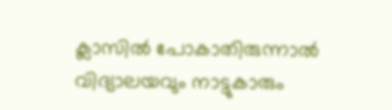ക്ലാസില്‍ പോകാതിരുന്നാല്‍ വിദ്യാലയവും നാട്ടുകാരും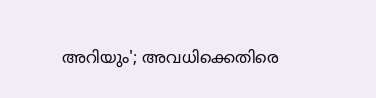അറിയും'; അവധിക്കെതിരെ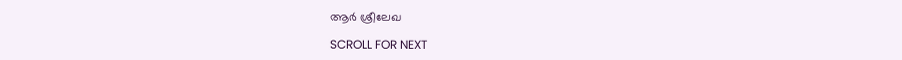ആര്‍ ശ്രീലേഖ

SCROLL FOR NEXT